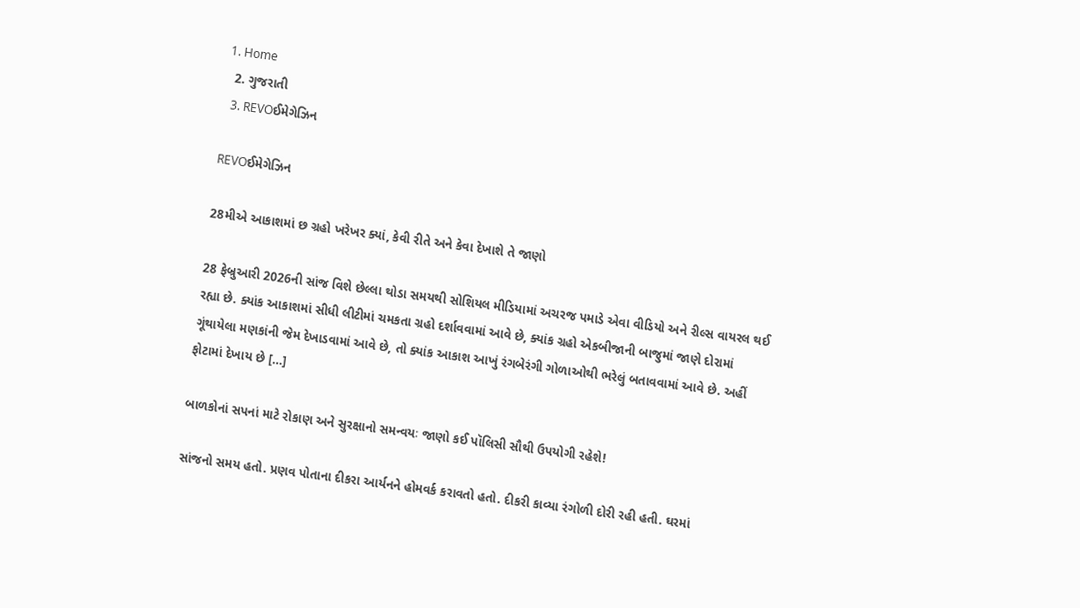1. Home
  2. ગુજરાતી
  3. REVOઈમેગેઝિન

REVOઈમેગેઝિન

28મીએ આકાશમાં છ ગ્રહો ખરેખર ક્યાં, કેવી રીતે અને કેવા દેખાશે તે જાણો

28 ફેબ્રુઆરી 2026ની સાંજ વિશે છેલ્લા થોડા સમયથી સોશિયલ મીડિયામાં અચરજ પમાડે એવા વીડિયો અને રીલ્સ વાયરલ થઈ રહ્યા છે. ક્યાંક આકાશમાં સીધી લીટીમાં ચમકતા ગ્રહો દર્શાવવામાં આવે છે, ક્યાંક ગ્રહો એકબીજાની બાજુમાં જાણે દોરામાં ગૂંથાયેલા મણકાંની જેમ દેખાડવામાં આવે છે, તો ક્યાંક આકાશ આખું રંગબેરંગી ગોળાઓથી ભરેલું બતાવવામાં આવે છે. અહીં ફોટામાં દેખાય છે […]

બાળકોનાં સપનાં માટે રોકાણ અને સુરક્ષાનો સમન્વયઃ જાણો કઈ પૉલિસી સૌથી ઉપયોગી રહેશે!

સાંજનો સમય હતો. પ્રણવ પોતાના દીકરા આર્યનને હોમવર્ક કરાવતો હતો. દીકરી કાવ્યા રંગોળી દોરી રહી હતી. ઘરમાં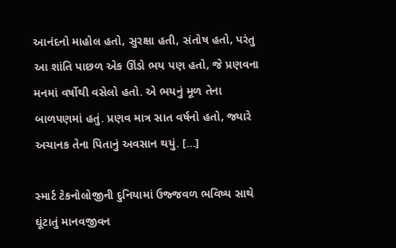આનંદનો માહોલ હતો, સુરક્ષા હતી, સંતોષ હતો, પરંતુ આ શાંતિ પાછળ એક ઊંડો ભય પણ હતો, જે પ્રણવના મનમાં વર્ષોથી વસેલો હતો. એ ભયનું મૂળ તેના બાળપણમાં હતું. પ્રણવ માત્ર સાત વર્ષનો હતો, જ્યારે અચાનક તેના પિતાનું અવસાન થયું. […]

સ્માર્ટ ટેકનોલોજીની દુનિયામાં ઉજ્જવળ ભવિષ્ય સાથે ઘૂંટાતું માનવજીવન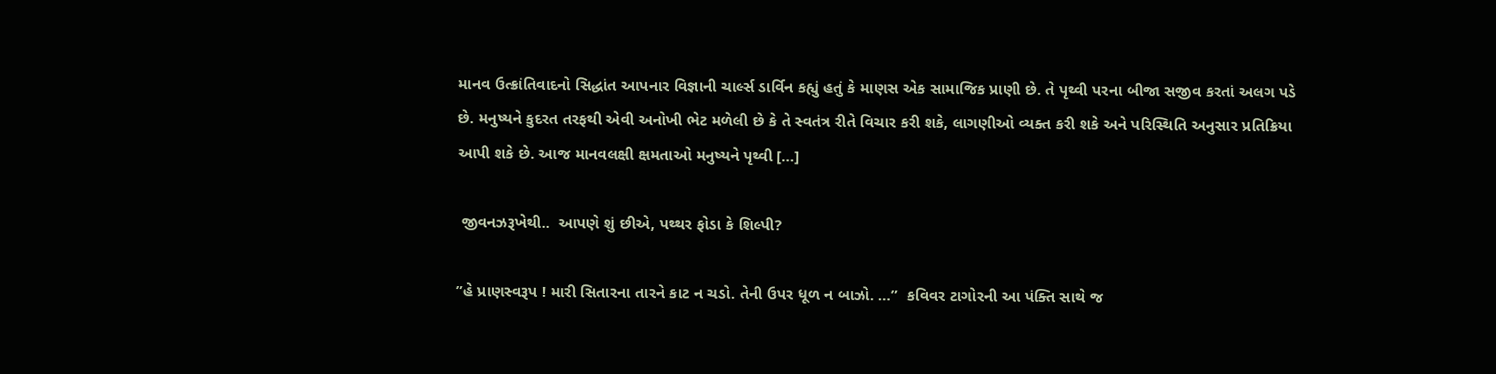માનવ ઉત્ક્રાંતિવાદનો સિદ્ધાંત આપનાર વિજ્ઞાની ચાર્લ્સ ડાર્વિન કહ્યું હતું કે માણસ એક સામાજિક પ્રાણી છે. તે પૃથ્વી પરના બીજા સજીવ કરતાં અલગ પડે છે. મનુષ્યને કુદરત તરફથી એવી અનોખી ભેટ મળેલી છે કે તે સ્વતંત્ર રીતે વિચાર કરી શકે, લાગણીઓ વ્યક્ત કરી શકે અને પરિસ્થિતિ અનુસાર પ્રતિક્રિયા આપી શકે છે. આજ માનવલક્ષી ક્ષમતાઓ મનુષ્યને પૃથ્વી […]

 જીવનઝરૂખેથી..  આપણે શું છીએ, પથ્થર ફોડા કે શિલ્પી?

”હે પ્રાણસ્વરૂપ ! મારી સિતારના તારને કાટ ન ચડો. તેની ઉપર ધૂળ ન બાઝો. …”  કવિવર ટાગોરની આ પંક્તિ સાથે જ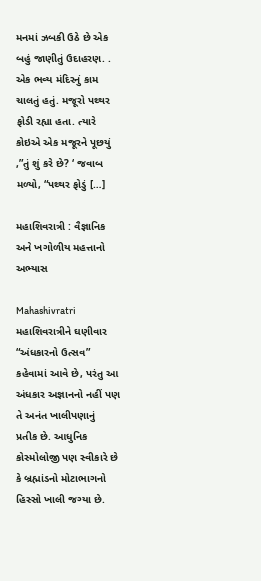મનમાં ઝબકી ઉઠે છે એક બહું જાણીતું ઉદાહરણ. . એક ભવ્ય મંદિરનું કામ ચાલતું હતું. મજૂરો પથ્થર ફોડી રહ્યા હતા. ત્યારે કોઇએ એક મજૂરને પૂછયું ,”તું શું કરે છે? ‘ જવાબ મળ્યો, “પથ્થર ફોડું […]

મહાશિવરાત્રી : વૈજ્ઞાનિક અને ખગોળીય મહત્તાનો અભ્યાસ

Mahashivratri મહાશિવરાત્રીને ઘણીવાર “અંધકારનો ઉત્સવ” કહેવામાં આવે છે, પરંતુ આ અંધકાર અજ્ઞાનનો નહીં પણ તે અનંત ખાલીપણાનું  પ્રતીક છે. આધુનિક કોસ્મોલોજી પણ સ્વીકારે છે કે બ્રહ્માંડનો મોટાભાગનો હિસ્સો ખાલી જગ્યા છે.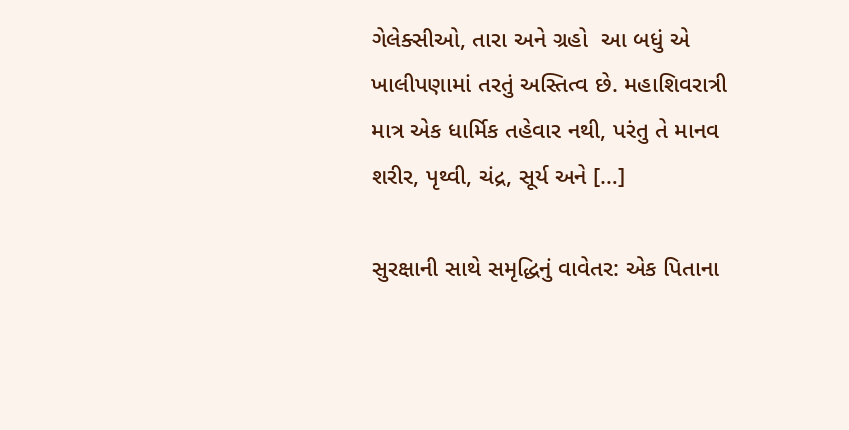ગેલેક્સીઓ, તારા અને ગ્રહો  આ બધું એ ખાલીપણામાં તરતું અસ્તિત્વ છે. મહાશિવરાત્રી માત્ર એક ધાર્મિક તહેવાર નથી, પરંતુ તે માનવ શરીર, પૃથ્વી, ચંદ્ર, સૂર્ય અને […]

સુરક્ષાની સાથે સમૃદ્ધિનું વાવેતર: એક પિતાના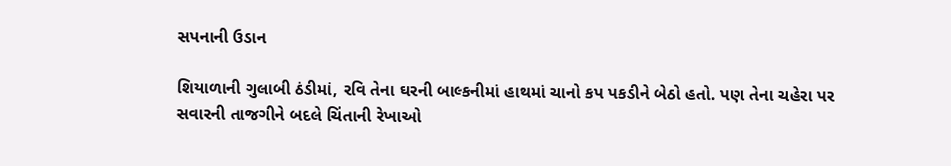સપનાની ઉડાન

શિયાળાની ગુલાબી ઠંડીમાં, રવિ તેના ઘરની બાલ્કનીમાં હાથમાં ચાનો કપ પકડીને બેઠો હતો. પણ તેના ચહેરા પર સવારની તાજગીને બદલે ચિંતાની રેખાઓ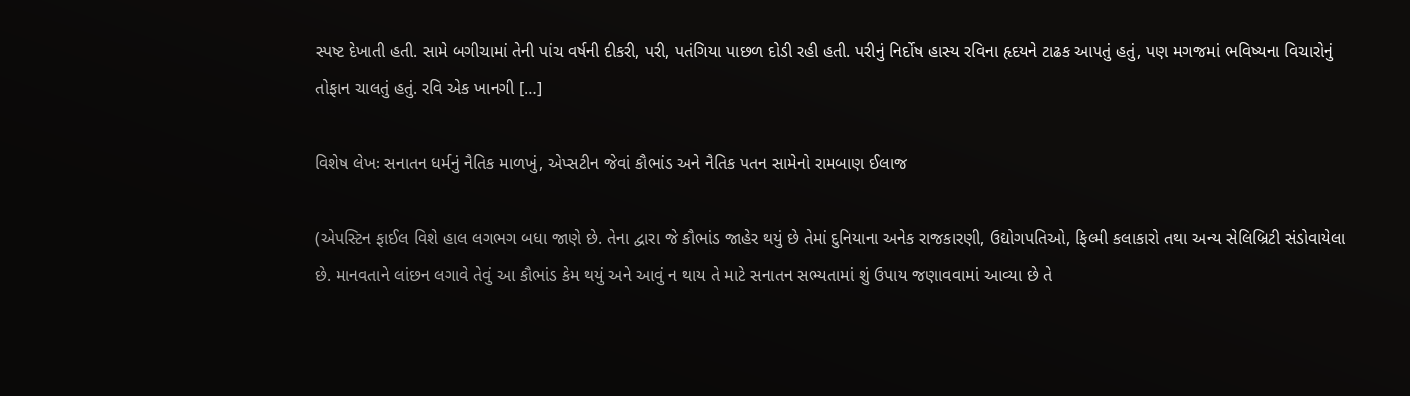સ્પષ્ટ દેખાતી હતી. સામે બગીચામાં તેની પાંચ વર્ષની દીકરી, પરી, પતંગિયા પાછળ દોડી રહી હતી. પરીનું નિર્દોષ હાસ્ય રવિના હૃદયને ટાઢક આપતું હતું, પણ મગજમાં ભવિષ્યના વિચારોનું તોફાન ચાલતું હતું. રવિ એક ખાનગી […]

વિશેષ લેખઃ સનાતન ધર્મનું નૈતિક માળખું, એપ્સટીન જેવાં કૌભાંડ અને નૈતિક પતન સામેનો રામબાણ ઈલાજ

(એપસ્ટિન ફાઈલ વિશે હાલ લગભગ બધા જાણે છે. તેના દ્વારા જે કૌભાંડ જાહેર થયું છે તેમાં દુનિયાના અનેક રાજકારણી, ઉદ્યોગપતિઓ, ફિલ્મી કલાકારો તથા અન્ય સેલિબ્રિટી સંડોવાયેલા છે. માનવતાને લાંછન લગાવે તેવું આ કૌભાંડ કેમ થયું અને આવું ન થાય તે માટે સનાતન સભ્યતામાં શું ઉપાય જણાવવામાં આવ્યા છે તે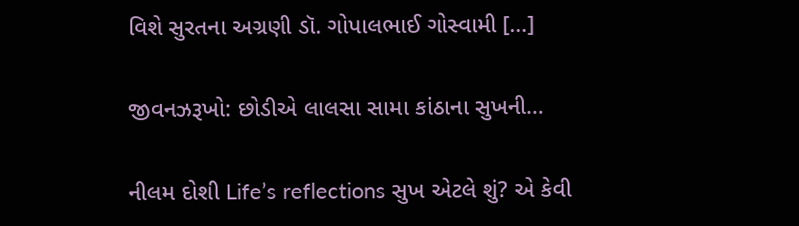વિશે સુરતના અગ્રણી ડૉ. ગોપાલભાઈ ગોસ્વામી […]

જીવનઝરૂખો: છોડીએ લાલસા સામા કાંઠાના સુખની…

નીલમ દોશી Life’s reflections સુખ એટલે શું? એ કેવી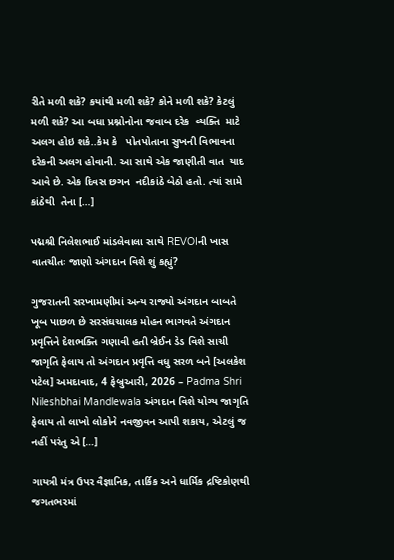રીતે મળી શકે? કયાંથી મળી શકે? કોને મળી શકે? કેટલું મળી શકે? આ બધા પ્રશ્નોનોના જવાબ દરેક  વ્યક્તિ  માટે અલગ હોઇ શકે..કેમ કે   પોતપોતાના સુખની વિભાવના  દરેકની અલગ હોવાની. આ સાથે એક જાણીતી વાત  યાદ આવે છે. એક દિવસ છગન  નદીકાંઠે બેઠો હતો. ત્યાં સામે કાંઠેથી  તેના […]

પદ્મશ્રી નિલેશભાઈ માંડલેવાલા સાથે REVOIની ખાસ વાતચીતઃ જાણો અંગદાન વિશે શું કહ્યું?

ગુજરાતની સરખામણીમાં અન્ય રાજ્યો અંગદાન બાબતે ખૂબ પાછળ છે સરસંઘચાલક મોહન ભાગવતે અંગદાન પ્રવૃત્તિને દેશભક્તિ ગણાવી હતી બ્રેઈન ડેડ વિશે સાચી જાગૃતિ ફેલાય તો અંગદાન પ્રવૃત્તિ વધુ સરળ બને [અલકેશ પટેલ] અમદાવાદ, 4 ફેબ્રુઆરી, 2026 – Padma Shri Nileshbhai Mandlewala અંગદાન વિશે યોગ્ય જાગૃતિ ફેલાય તો લાખો લોકોને નવજીવન આપી શકાય, એટલું જ નહીં પરંતુ એ […]

ગાયત્રી મંત્ર ઉપર વૈજ્ઞાનિક, તાર્કિક અને ધાર્મિક દ્રષ્ટિકોણથી જગતભરમાં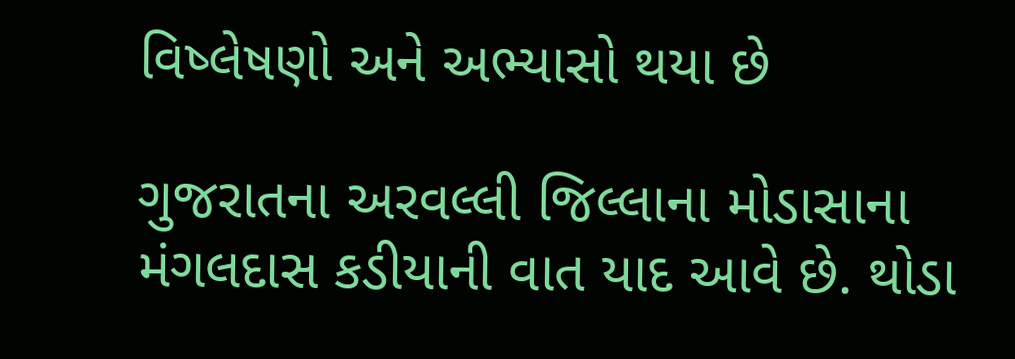વિષ્લેષણો અને અભ્યાસો થયા છે

ગુજરાતના અરવલ્લી જિલ્લાના મોડાસાના મંગલદાસ કડીયાની વાત યાદ આવે છે. થોડા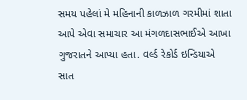સમય પહેલાં મે મહિનાની કાળઝાળ ગરમીમાં શાતા આપે એવા સમાચાર આ મંગળદાસભાઈએ આખા ગુજરાતને આપ્યા હતા. વર્લ્ડ રેકોર્ડ ઇન્ડિયાએ સાત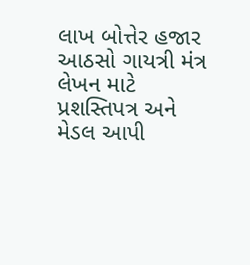લાખ બોત્તેર હજાર આઠસો ગાયત્રી મંત્ર લેખન માટે પ્રશસ્તિપત્ર અને મેડલ આપી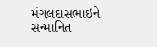મંગલદાસભાઇને સન્માનિત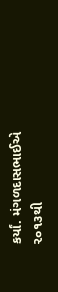કર્યાં. મંગળદાસભાઈએ ૨૦૧૩થી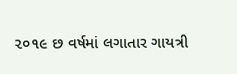૨૦૧૯ છ વર્ષમાં લગાતાર ગાયત્રી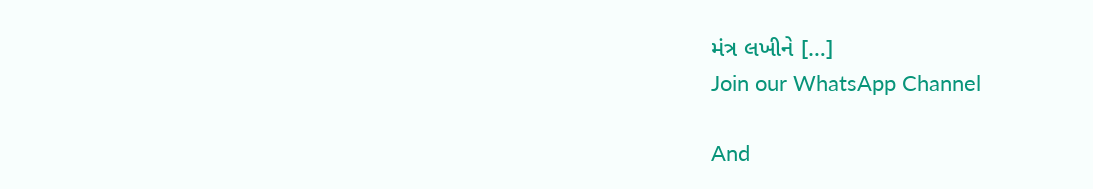મંત્ર લખીને […]
Join our WhatsApp Channel

And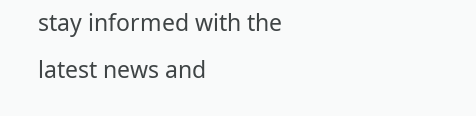stay informed with the latest news and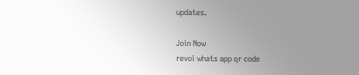updates.

Join Now
revoi whats app qr code